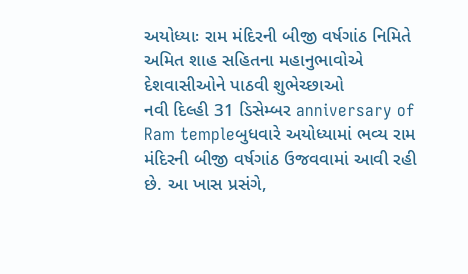અયોધ્યાઃ રામ મંદિરની બીજી વર્ષગાંઠ નિમિતે અમિત શાહ સહિતના મહાનુભાવોએ દેશવાસીઓને પાઠવી શુભેચ્છાઓ
નવી દિલ્હી 31 ડિસેમ્બર anniversary of Ram templeબુધવારે અયોધ્યામાં ભવ્ય રામ મંદિરની બીજી વર્ષગાંઠ ઉજવવામાં આવી રહી છે. આ ખાસ પ્રસંગે,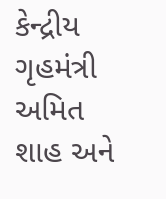કેન્દ્રીય ગૃહમંત્રી અમિત શાહ અને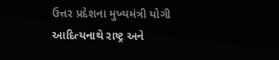ઉત્તર પ્રદેશના મુખ્યમંત્રી યોગી આદિત્યનાથે રાષ્ટ્ર અને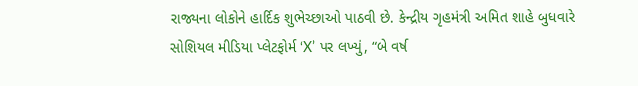રાજ્યના લોકોને હાર્દિક શુભેચ્છાઓ પાઠવી છે. કેન્દ્રીય ગૃહમંત્રી અમિત શાહે બુધવારે સોશિયલ મીડિયા પ્લેટફોર્મ ‘X’ પર લખ્યું, “બે વર્ષ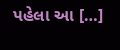પહેલા આ […]